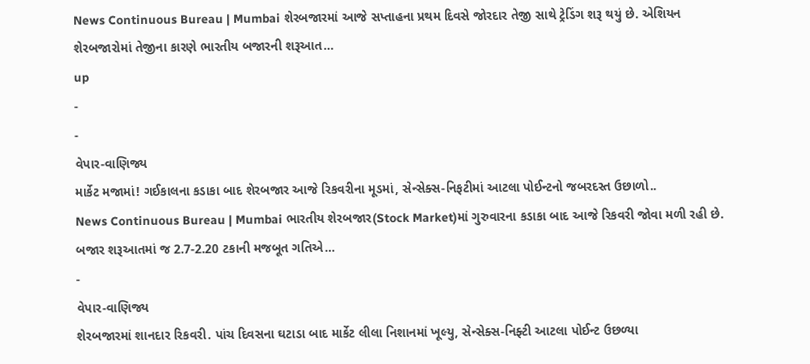News Continuous Bureau | Mumbai શેરબજારમાં આજે સપ્તાહના પ્રથમ દિવસે જોરદાર તેજી સાથે ટ્રેડિંગ શરૂ થયું છે. એશિયન શેરબજારોમાં તેજીના કારણે ભારતીય બજારની શરૂઆત…
up
-
-
વેપાર-વાણિજ્ય
માર્કેટ મજામાં! ગઈકાલના કડાકા બાદ શેરબજાર આજે રિકવરીના મૂડમાં, સેન્સેક્સ-નિફટીમાં આટલા પોઈન્ટનો જબરદસ્ત ઉછાળો..
News Continuous Bureau | Mumbai ભારતીય શેરબજાર(Stock Market)માં ગુરુવારના કડાકા બાદ આજે રિકવરી જોવા મળી રહી છે. બજાર શરૂઆતમાં જ 2.7-2.20 ટકાની મજબૂત ગતિએ…
-
વેપાર-વાણિજ્ય
શેરબજારમાં શાનદાર રિકવરી. પાંચ દિવસના ઘટાડા બાદ માર્કેટ લીલા નિશાનમાં ખૂલ્યુ, સેન્સેક્સ-નિફ્ટી આટલા પોઈન્ટ ઉછળ્યા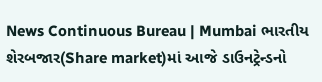News Continuous Bureau | Mumbai ભારતીય શેરબજાર(Share market)માં આજે ડાઉનટ્રેન્ડનો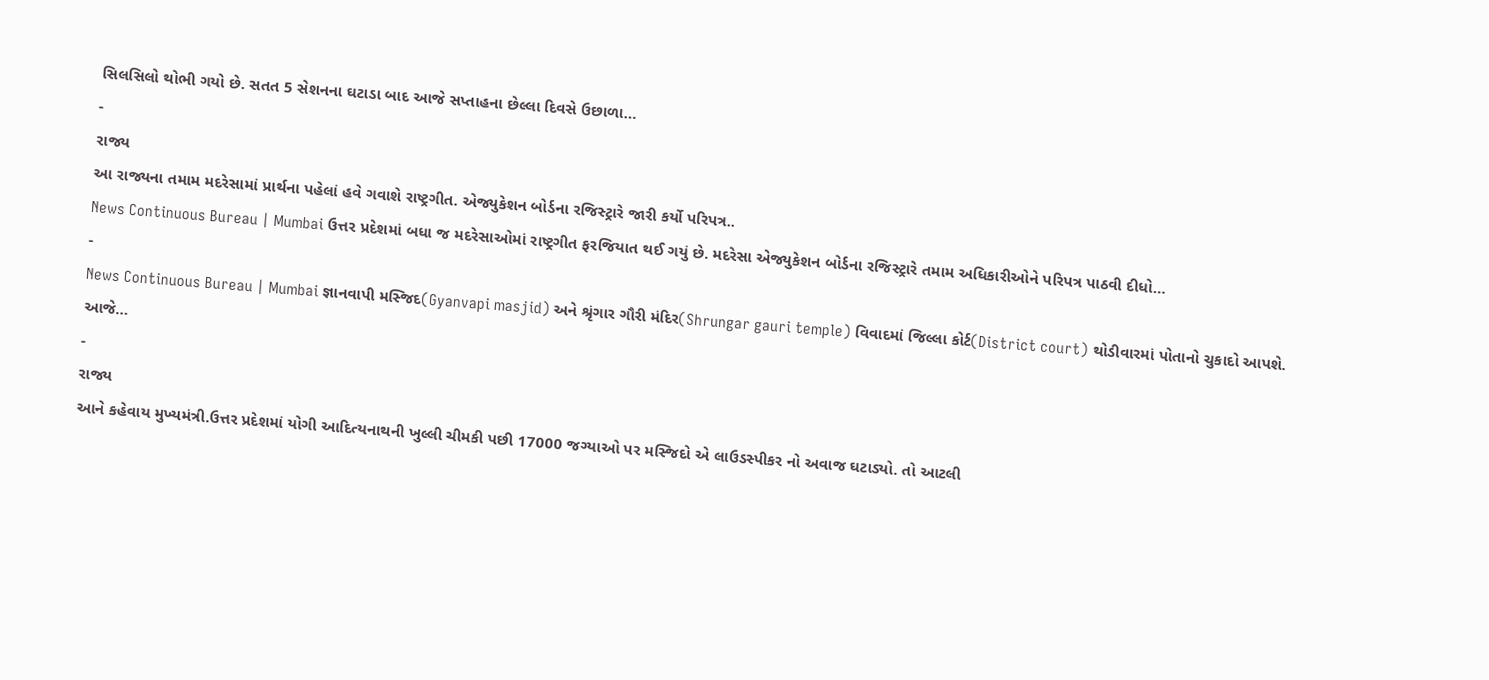સિલસિલો થોભી ગયો છે. સતત 5 સેશનના ઘટાડા બાદ આજે સપ્તાહના છેલ્લા દિવસે ઉછાળા…
-
રાજ્ય
આ રાજ્યના તમામ મદરેસામાં પ્રાર્થના પહેલાં હવે ગવાશે રાષ્ટ્રગીત. એજ્યુકેશન બોર્ડના રજિસ્ટ્રારે જારી કર્યો પરિપત્ર..
News Continuous Bureau | Mumbai ઉત્તર પ્રદેશમાં બધા જ મદરેસાઓમાં રાષ્ટ્રગીત ફરજિયાત થઈ ગયું છે. મદરેસા એજ્યુકેશન બોર્ડના રજિસ્ટ્રારે તમામ અધિકારીઓને પરિપત્ર પાઠવી દીધો…
-
News Continuous Bureau | Mumbai જ્ઞાનવાપી મસ્જિદ(Gyanvapi masjid) અને શ્રૃંગાર ગૌરી મંદિર(Shrungar gauri temple) વિવાદમાં જિલ્લા કોર્ટ(District court) થોડીવારમાં પોતાનો ચુકાદો આપશે. આજે…
-
રાજ્ય
આને કહેવાય મુખ્યમંત્રી.ઉત્તર પ્રદેશમાં યોગી આદિત્યનાથની ખુલ્લી ચીમકી પછી 17000 જગ્યાઓ પર મસ્જિદો એ લાઉડસ્પીકર નો અવાજ ઘટાડ્યો. તો આટલી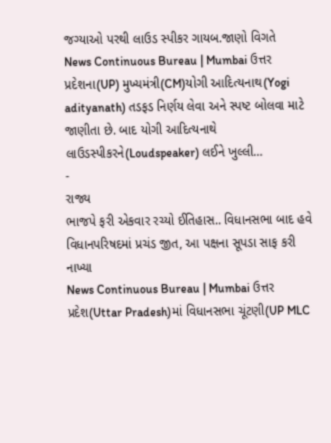જગ્યાઓ પરથી લાઉડ સ્પીકર ગાયબ.જાણો વિગતે
News Continuous Bureau | Mumbai ઉત્તર પ્રદેશના(UP) મુખ્યમંત્રી(CM)યોગી આદિત્યનાથ(Yogi adityanath) તડફડ નિર્ણય લેવા અને સ્પષ્ટ બોલવા માટે જાણીતા છે. બાદ યોગી આદિત્યનાથે લાઉડસ્પીકરને(Loudspeaker) લઈને ખુલ્લી…
-
રાજ્ય
ભાજપે ફરી એકવાર રચ્યો ઈતિહાસ.. વિધાનસભા બાદ હવે વિધાનપરિષદમાં પ્રચંડ જીત, આ પક્ષના સૂપડા સાફ કરી નાખ્યા
News Continuous Bureau | Mumbai ઉત્તર પ્રદેશ(Uttar Pradesh)માં વિધાનસભા ચૂંટણી(UP MLC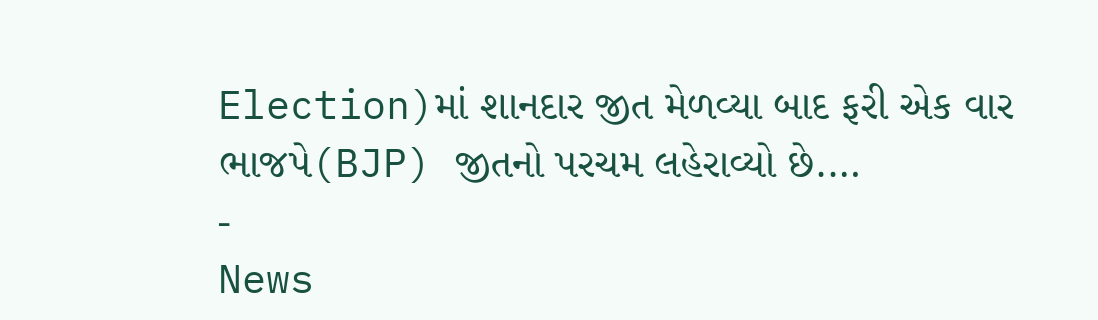Election)માં શાનદાર જીત મેળવ્યા બાદ ફરી એક વાર ભાજપે(BJP) જીતનો પરચમ લહેરાવ્યો છે.…
-
News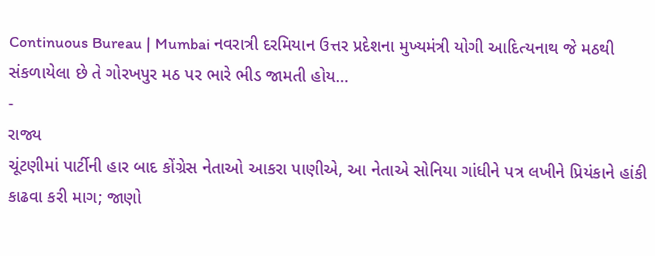Continuous Bureau | Mumbai નવરાત્રી દરમિયાન ઉત્તર પ્રદેશના મુખ્યમંત્રી યોગી આદિત્યનાથ જે મઠથી સંકળાયેલા છે તે ગોરખપુર મઠ પર ભારે ભીડ જામતી હોય…
-
રાજ્ય
ચૂંટણીમાં પાર્ટીની હાર બાદ કોંગ્રેસ નેતાઓ આકરા પાણીએ, આ નેતાએ સોનિયા ગાંધીને પત્ર લખીને પ્રિયંકાને હાંકી કાઢવા કરી માગ; જાણો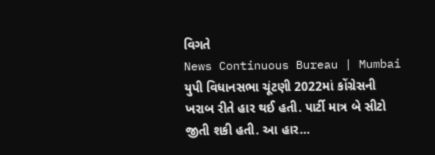વિગતે
News Continuous Bureau | Mumbai યુપી વિધાનસભા ચૂંટણી 2022માં કોંગ્રેસની ખરાબ રીતે હાર થઈ હતી. પાર્ટી માત્ર બે સીટો જીતી શકી હતી. આ હાર…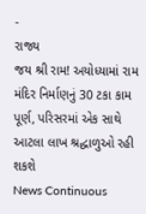-
રાજ્ય
જય શ્રી રામ! અયોધ્યામાં રામ મંદિર નિર્માણનું 30 ટકા કામ પૂર્ણ, પરિસરમાં એક સાથે આટલા લાખ શ્રદ્ધાળુઓ રહી શકશે
News Continuous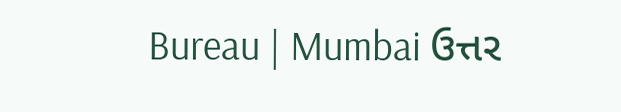Bureau | Mumbai ઉત્તર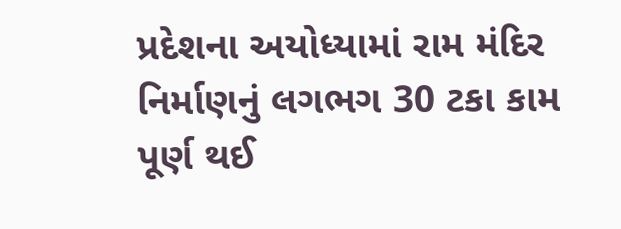પ્રદેશના અયોધ્યામાં રામ મંદિર નિર્માણનું લગભગ 30 ટકા કામ પૂર્ણ થઈ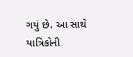ગયું છે. આ સાથે યાત્રિકોની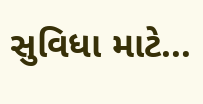સુવિધા માટે…